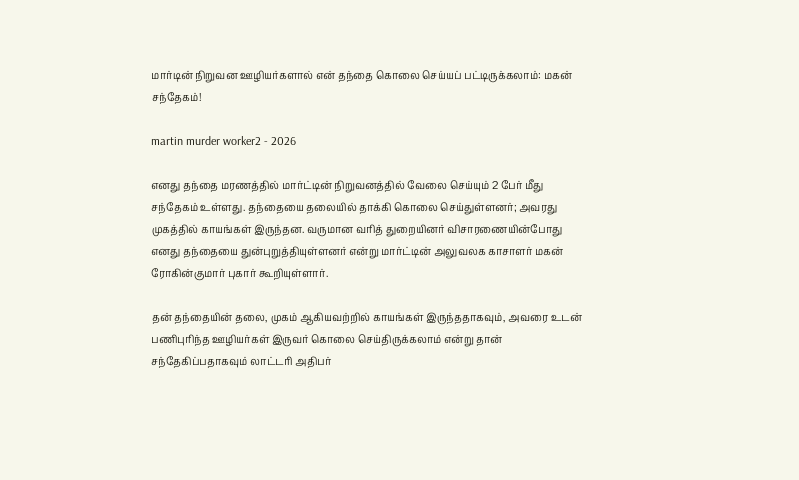மார்டின் நிறுவன ஊழியர்களால் என் தந்தை கொலை செய்யப் பட்டிருக்கலாம்: மகன் சந்தேகம்!

martin murder worker2 - 2026

எனது தந்தை மரணத்தில் மார்ட்டின் நிறுவனத்தில் வேலை செய்யும் 2 பேர் மீது சந்தேகம் உள்ளது. தந்தையை தலையில் தாக்கி கொலை செய்துள்ளனர்; அவரது முகத்தில் காயங்கள் இருந்தன. வருமான வரித் துறையினர் விசாரணையின்போது எனது தந்தையை துன்புறுத்தியுள்ளனர் என்று மார்ட்டின் அலுவலக காசாளர் மகன் ரோகின்குமார் புகார் கூறியுள்ளார்.

தன் தந்தையின் தலை, முகம் ஆகியவற்றில் காயங்கள் இருந்ததாகவும், அவரை உடன் பணிபுரிந்த ஊழியர்கள் இருவர் கொலை செய்திருக்கலாம் என்று தான் சந்தேகிப்பதாகவும் லாட்டரி அதிபர்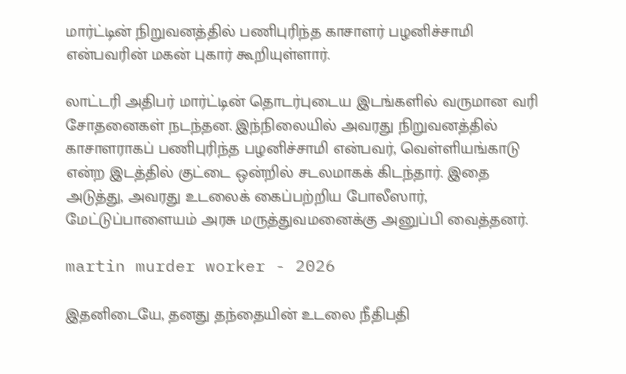மார்ட்டின் நிறுவனத்தில் பணிபுரிந்த காசாளர் பழனிச்சாமி என்பவரின் மகன் புகார் கூறியுள்ளார்.

லாட்டரி அதிபர் மார்ட்டின் தொடர்புடைய இடங்களில் வருமான வரி சோதனைகள் நடந்தன. இந்நிலையில் அவரது நிறுவனத்தில் காசாளராகப் பணிபுரிந்த பழனிச்சாமி என்பவர், வெள்ளியங்காடு என்ற இடத்தில் குட்டை ஒன்றில் சடலமாகக் கிடந்தார். இதை அடுத்து, அவரது உடலைக் கைப்பற்றிய போலீஸார், மேட்டுப்பாளையம் அரசு மருத்துவமனைக்கு அனுப்பி வைத்தனர்.

martin murder worker - 2026

இதனிடையே, தனது தந்தையின் உடலை நீதிபதி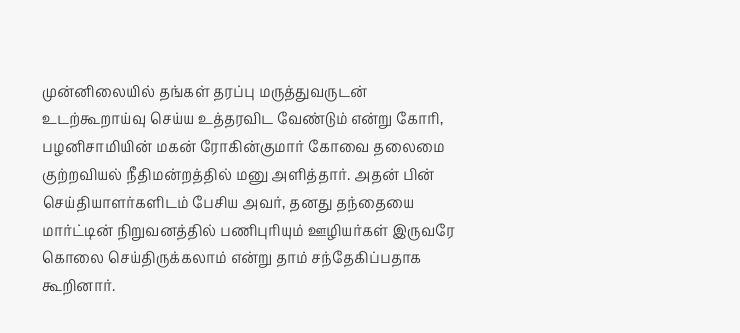முன்னிலையில் தங்கள் தரப்பு மருத்துவருடன் உடற்கூறாய்வு செய்ய உத்தரவிட வேண்டும் என்று கோரி, பழனிசாமியின் மகன் ரோகின்குமார் கோவை தலைமை குற்றவியல் நீதிமன்றத்தில் மனு அளித்தார். அதன் பின் செய்தியாளர்களிடம் பேசிய அவர், தனது தந்தையை மார்ட்டின் நிறுவனத்தில் பணிபுரியும் ஊழியர்கள் இருவரே கொலை செய்திருக்கலாம் என்று தாம் சந்தேகிப்பதாக கூறினார்.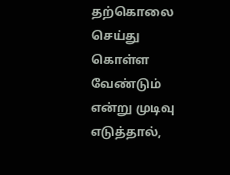தற்கொலை செய்து கொள்ள வேண்டும் என்று முடிவு எடுத்தால்,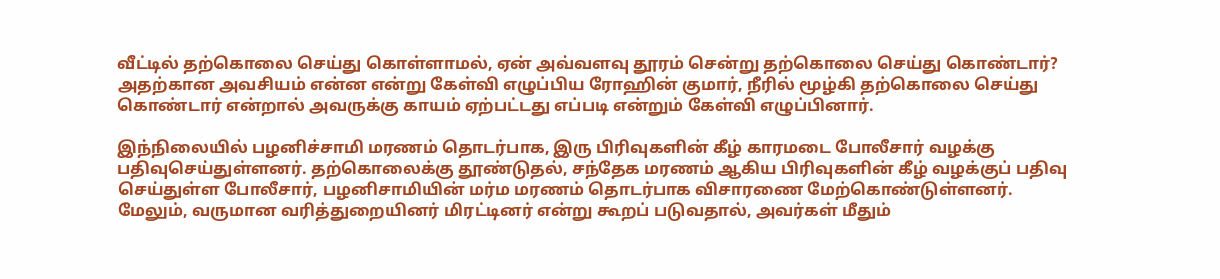வீட்டில் தற்கொலை செய்து கொள்ளாமல், ஏன் அவ்வளவு தூரம் சென்று தற்கொலை செய்து கொண்டார்? அதற்கான அவசியம் என்ன என்று கேள்வி எழுப்பிய ரோஹின் குமார், நீரில் மூழ்கி தற்கொலை செய்து கொண்டார் என்றால் அவருக்கு காயம் ஏற்பட்டது எப்படி என்றும் கேள்வி எழுப்பினார்.

இந்நிலையில் பழனிச்சாமி மரணம் தொடர்பாக, இரு பிரிவுகளின் கீழ் காரமடை போலீசார் வழக்கு பதிவுசெய்துள்ளனர். தற்கொலைக்கு தூண்டுதல், சந்தேக மரணம் ஆகிய பிரிவுகளின் கீழ் வழக்குப் பதிவு செய்துள்ள போலீசார், பழனிசாமியின் மர்ம மரணம் தொடர்பாக விசாரணை மேற்கொண்டுள்ளனர். மேலும், வருமான வரித்துறையினர் மிரட்டினர் என்று கூறப் படுவதால், அவர்கள் மீதும்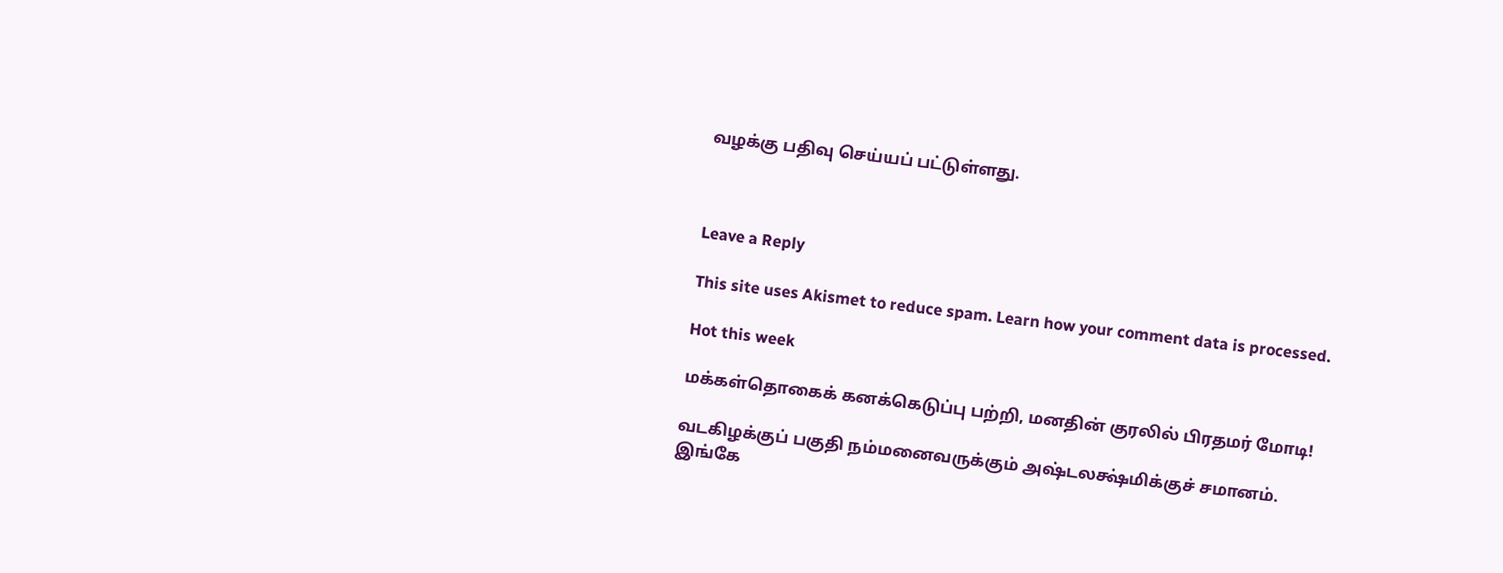வழக்கு பதிவு செய்யப் பட்டுள்ளது.



Leave a Reply

This site uses Akismet to reduce spam. Learn how your comment data is processed.

Hot this week

மக்கள்தொகைக் கனக்கெடுப்பு பற்றி, மனதின் குரலில் பிரதமர் மோடி!

வடகிழக்குப் பகுதி நம்மனைவருக்கும் அஷ்டலக்ஷ்மிக்குச் சமானம்.  இங்கே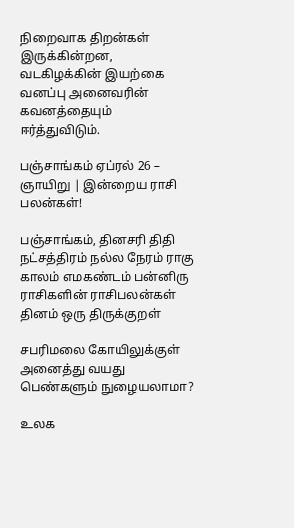நிறைவாக திறன்கள் இருக்கின்றன, வடகிழக்கின் இயற்கை வனப்பு அனைவரின் கவனத்தையும் ஈர்த்துவிடும்.

பஞ்சாங்கம் ஏப்ரல் 26 – ஞாயிறு | இன்றைய ராசி பலன்கள்!

பஞ்சாங்கம், தினசரி திதி நட்சத்திரம் நல்ல நேரம் ராகு காலம் எமகண்டம் பன்னிரு ராசிகளின் ராசிபலன்கள் தினம் ஒரு திருக்குறள்

சபரிமலை கோயிலுக்குள் அனைத்து வயது பெண்களும் நுழையலாமா?

உலக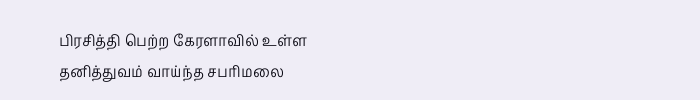பிரசித்தி பெற்ற கேரளாவில் உள்ள தனித்துவம் வாய்ந்த சபரிமலை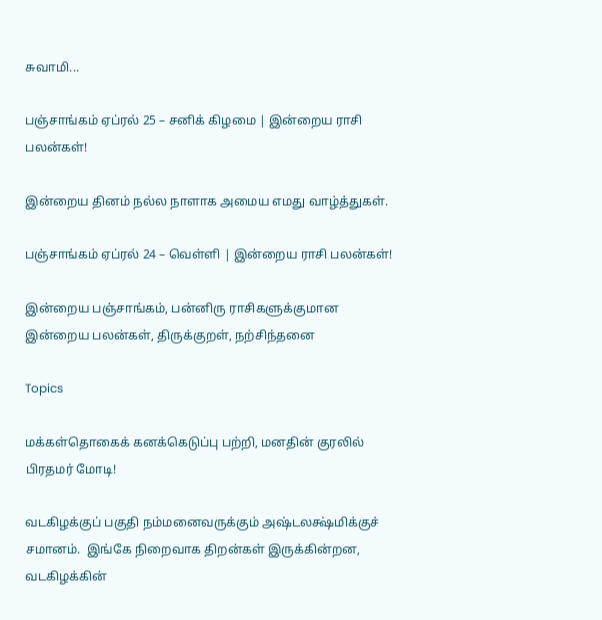சுவாமி...

பஞ்சாங்கம் ஏப்ரல் 25 – சனிக் கிழமை | இன்றைய ராசி பலன்கள்!

இன்றைய தினம் நல்ல நாளாக அமைய எமது வாழ்த்துகள்.

பஞ்சாங்கம் ஏப்ரல் 24 – வெள்ளி | இன்றைய ராசி பலன்கள்!

இன்றைய பஞ்சாங்கம், பன்னிரு ராசிகளுக்குமான இன்றைய பலன்கள், திருக்குறள், நற்சிந்தனை

Topics

மக்கள்தொகைக் கனக்கெடுப்பு பற்றி, மனதின் குரலில் பிரதமர் மோடி!

வடகிழக்குப் பகுதி நம்மனைவருக்கும் அஷ்டலக்ஷ்மிக்குச் சமானம்.  இங்கே நிறைவாக திறன்கள் இருக்கின்றன, வடகிழக்கின்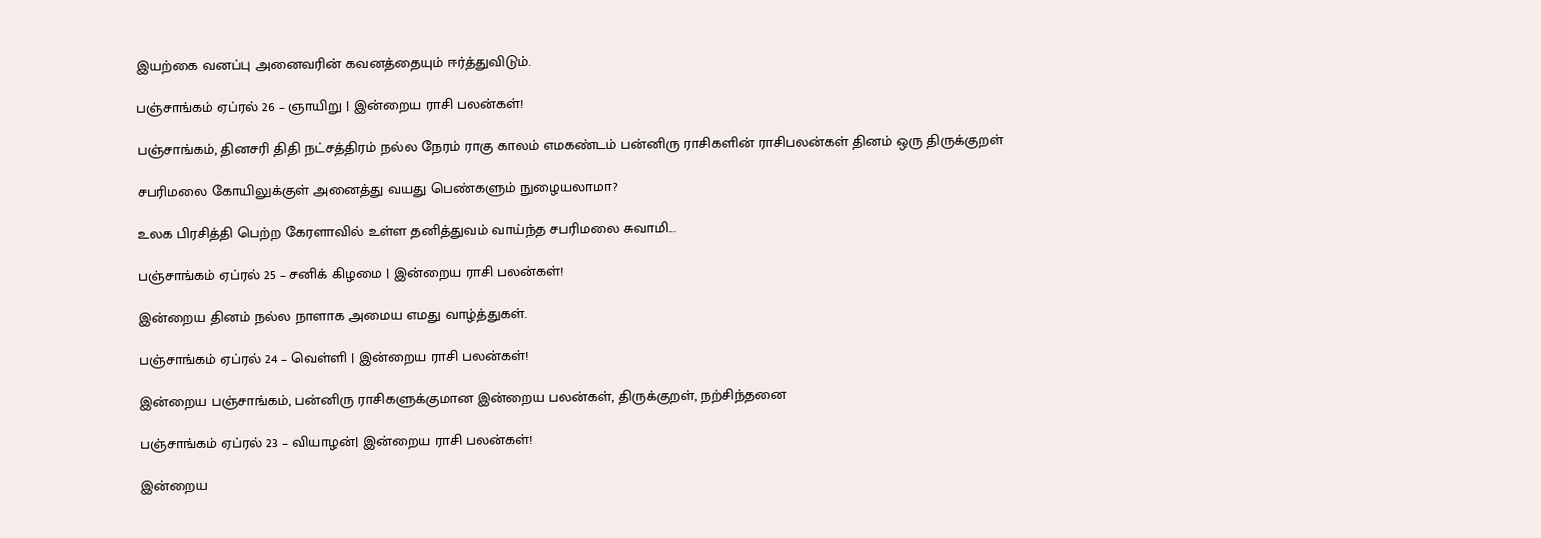இயற்கை வனப்பு அனைவரின் கவனத்தையும் ஈர்த்துவிடும்.

பஞ்சாங்கம் ஏப்ரல் 26 – ஞாயிறு | இன்றைய ராசி பலன்கள்!

பஞ்சாங்கம், தினசரி திதி நட்சத்திரம் நல்ல நேரம் ராகு காலம் எமகண்டம் பன்னிரு ராசிகளின் ராசிபலன்கள் தினம் ஒரு திருக்குறள்

சபரிமலை கோயிலுக்குள் அனைத்து வயது பெண்களும் நுழையலாமா?

உலக பிரசித்தி பெற்ற கேரளாவில் உள்ள தனித்துவம் வாய்ந்த சபரிமலை சுவாமி...

பஞ்சாங்கம் ஏப்ரல் 25 – சனிக் கிழமை | இன்றைய ராசி பலன்கள்!

இன்றைய தினம் நல்ல நாளாக அமைய எமது வாழ்த்துகள்.

பஞ்சாங்கம் ஏப்ரல் 24 – வெள்ளி | இன்றைய ராசி பலன்கள்!

இன்றைய பஞ்சாங்கம், பன்னிரு ராசிகளுக்குமான இன்றைய பலன்கள், திருக்குறள், நற்சிந்தனை

பஞ்சாங்கம் ஏப்ரல் 23 – வியாழன்| இன்றைய ராசி பலன்கள்!

இன்றைய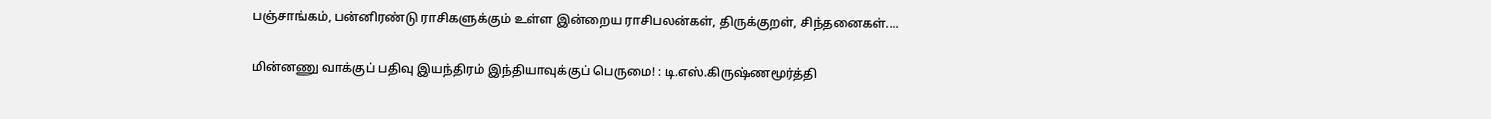பஞ்சாங்கம், பன்னிரண்டு ராசிகளுக்கும் உள்ள இன்றைய ராசிபலன்கள், திருக்குறள், சிந்தனைகள்....

மின்னணு வாக்குப் பதிவு இயந்திரம் இந்தியாவுக்குப் பெருமை! : டி.எஸ்.கிருஷ்ணமூர்த்தி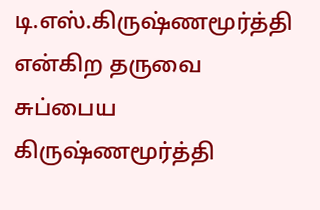டி.எஸ்.கிருஷ்ணமூர்த்தி என்கிற தருவை சுப்பைய கிருஷ்ணமூர்த்தி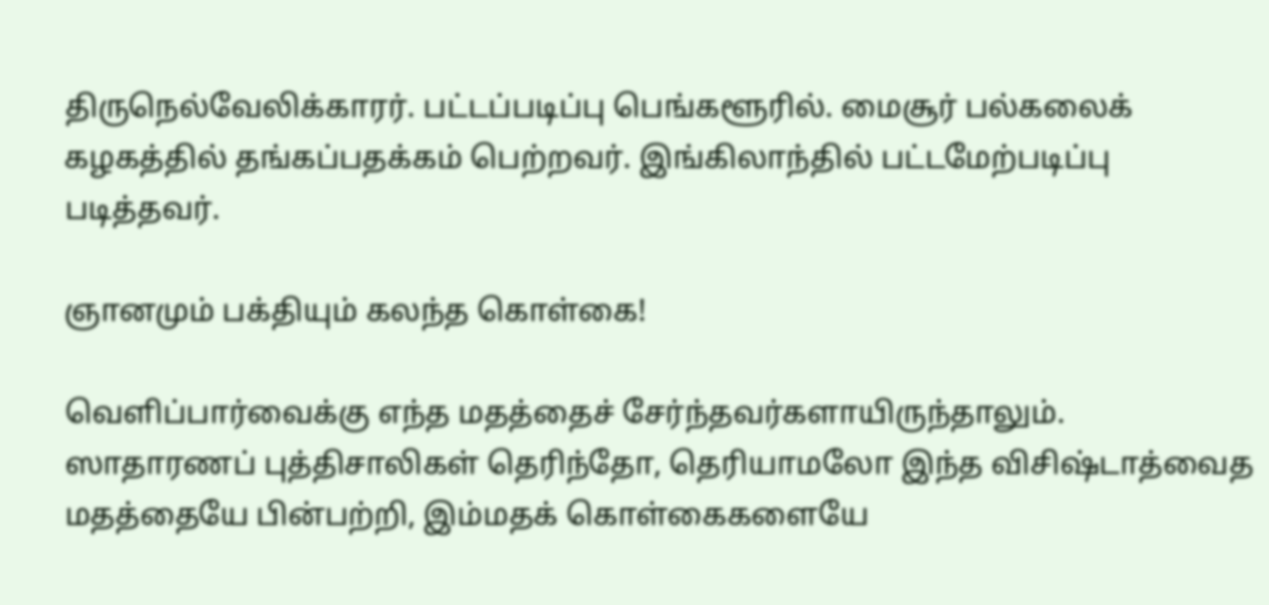திருநெல்வேலிக்காரர். பட்டப்படிப்பு பெங்களூரில். மைசூர் பல்கலைக் கழகத்தில் தங்கப்பதக்கம் பெற்றவர். இங்கிலாந்தில் பட்டமேற்படிப்பு படித்தவர்.

ஞானமும் பக்தியும் கலந்த கொள்கை!

வெளிப்பார்வைக்கு எந்த மதத்தைச் சேர்ந்தவர்களாயிருந்தாலும். ஸாதாரணப் புத்திசாலிகள் தெரிந்தோ, தெரியாமலோ இந்த விசிஷ்டாத்வைத மதத்தையே பின்பற்றி, இம்மதக் கொள்கைகளையே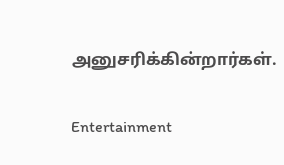அனுசரிக்கின்றார்கள்.

Entertainment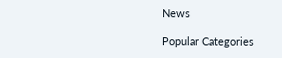News

Popular Categories